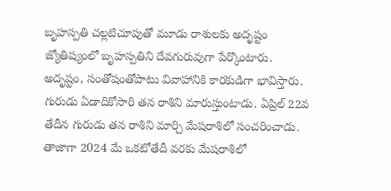బృహస్పతి చల్లటిచూపుతో మూడు రాశులకు అదృష్టం
జ్యోతిష్యంలో బృహస్పతిని దేవగురువుగా పేర్కొంటారు. అదృష్టం, సంతోషంతోపాటు వివాహానికి కారకుడిగా భావిస్తారు. గురుడు ఏడాదికోసారి తన రాశిని మారుస్తుంటాడు. ఏప్రిల్ 22వ తేదీన గురుడు తన రాశిని మార్చి మేషరాశిలో సంచరించాడు. తాజాగా 2024 మే ఒకటోతేదీ వరకు మేషరాశిలో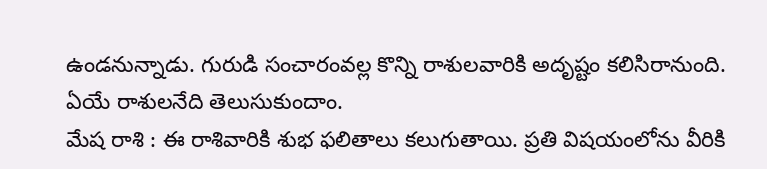ఉండనున్నాడు. గురుడి సంచారంవల్ల కొన్ని రాశులవారికి అదృష్టం కలిసిరానుంది. ఏయే రాశులనేది తెలుసుకుందాం.
మేష రాశి : ఈ రాశివారికి శుభ ఫలితాలు కలుగుతాయి. ప్రతి విషయంలోను వీరికి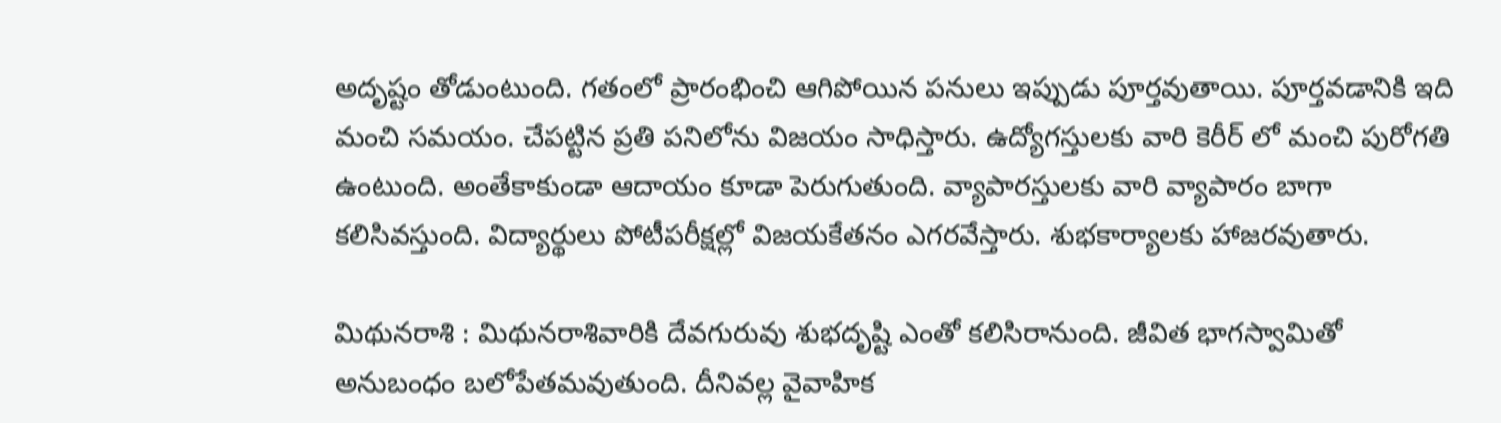అదృష్టం తోడుంటుంది. గతంలో ప్రారంభించి ఆగిపోయిన పనులు ఇప్పుడు పూర్తవుతాయి. పూర్తవడానికి ఇది మంచి సమయం. చేపట్టిన ప్రతి పనిలోను విజయం సాధిస్తారు. ఉద్యోగస్తులకు వారి కెరీర్ లో మంచి పురోగతి ఉంటుంది. అంతేకాకుండా ఆదాయం కూడా పెరుగుతుంది. వ్యాపారస్తులకు వారి వ్యాపారం బాగా కలిసివస్తుంది. విద్యార్థులు పోటీపరీక్షల్లో విజయకేతనం ఎగరవేస్తారు. శుభకార్యాలకు హాజరవుతారు.

మిథునరాశి : మిథునరాశివారికి దేవగురువు శుభదృష్టి ఎంతో కలిసిరానుంది. జీవిత భాగస్వామితో అనుబంధం బలోపేతమవుతుంది. దీనివల్ల వైవాహిక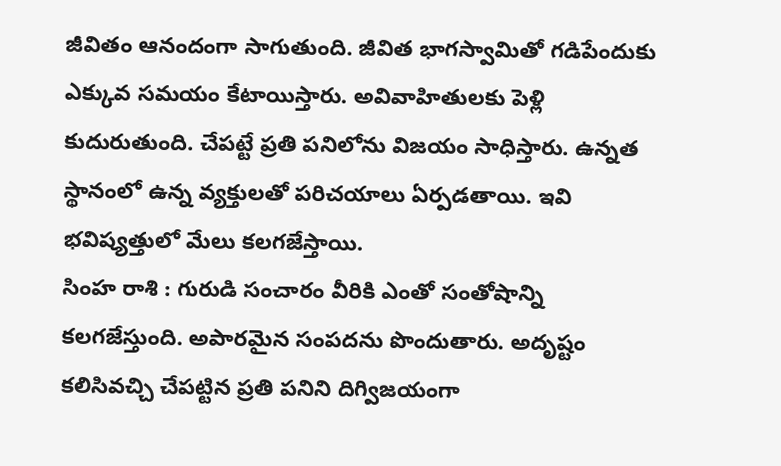జీవితం ఆనందంగా సాగుతుంది. జీవిత భాగస్వామితో గడిపేందుకు ఎక్కువ సమయం కేటాయిస్తారు. అవివాహితులకు పెళ్లి కుదురుతుంది. చేపట్టే ప్రతి పనిలోను విజయం సాధిస్తారు. ఉన్నత స్థానంలో ఉన్న వ్యక్తులతో పరిచయాలు ఏర్పడతాయి. ఇవి భవిష్యత్తులో మేలు కలగజేస్తాయి.
సింహ రాశి : గురుడి సంచారం వీరికి ఎంతో సంతోషాన్ని కలగజేస్తుంది. అపారమైన సంపదను పొందుతారు. అదృష్టం కలిసివచ్చి చేపట్టిన ప్రతి పనిని దిగ్విజయంగా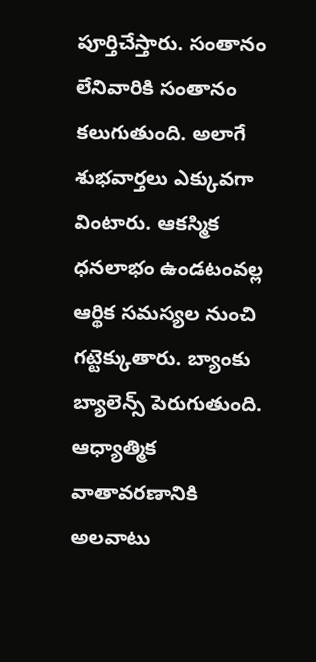పూర్తిచేస్తారు. సంతానం లేనివారికి సంతానం కలుగుతుంది. అలాగే శుభవార్తలు ఎక్కువగా వింటారు. ఆకస్మిక ధనలాభం ఉండటంవల్ల ఆర్థిక సమస్యల నుంచి గట్టెక్కుతారు. బ్యాంకు బ్యాలెన్స్ పెరుగుతుంది. ఆధ్యాత్మిక వాతావరణానికి అలవాటు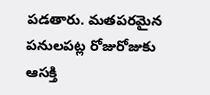పడతారు. మతపరమైన పనులపట్ల రోజురోజుకు ఆసక్తి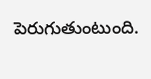పెరుగుతుంటుంది.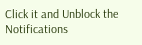Click it and Unblock the Notifications